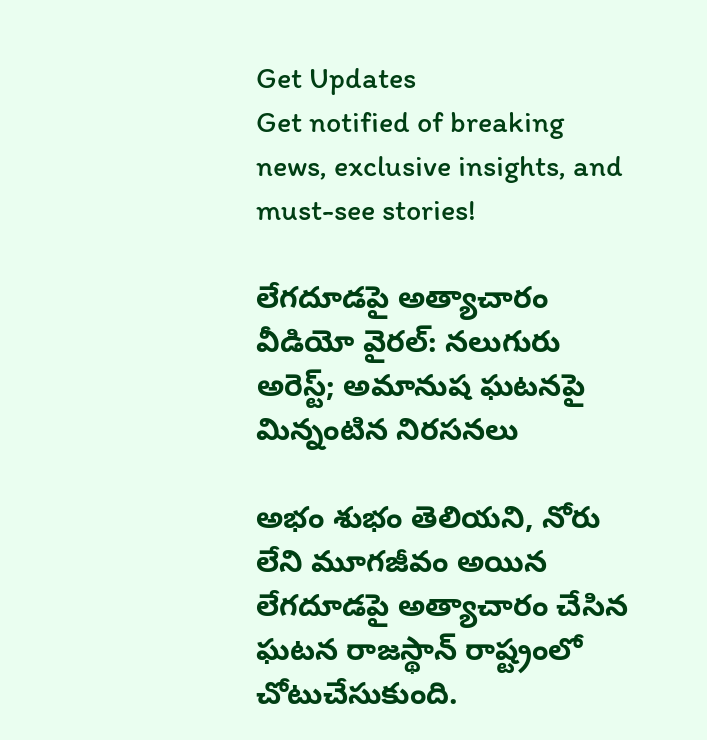Get Updates
Get notified of breaking news, exclusive insights, and must-see stories!

లేగదూడపై అత్యాచారం వీడియో వైరల్: నలుగురు అరెస్ట్; అమానుష ఘటనపై మిన్నంటిన నిరసనలు

అభం శుభం తెలియని, నోరు లేని మూగజీవం అయిన లేగదూడపై అత్యాచారం చేసిన ఘటన రాజస్థాన్ రాష్ట్రంలో చోటుచేసుకుంది.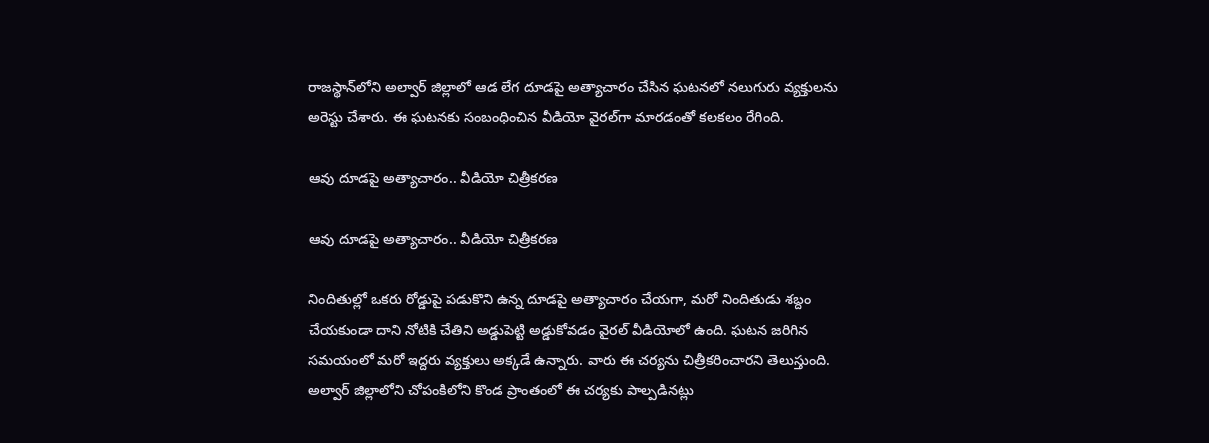రాజస్థాన్‌లోని అల్వార్ జిల్లాలో ఆడ లేగ దూడపై అత్యాచారం చేసిన ఘటనలో నలుగురు వ్యక్తులను అరెస్టు చేశారు. ఈ ఘటనకు సంబంధించిన వీడియో వైరల్‌గా మారడంతో కలకలం రేగింది.

ఆవు దూడపై అత్యాచారం.. వీడియో చిత్రీకరణ

ఆవు దూడపై అత్యాచారం.. వీడియో చిత్రీకరణ

నిందితుల్లో ఒకరు రోడ్డుపై పడుకొని ఉన్న దూడపై అత్యాచారం చేయగా, మరో నిందితుడు శబ్దం చేయకుండా దాని నోటికి చేతిని అడ్డుపెట్టి అడ్డుకోవడం వైరల్ వీడియోలో ఉంది. ఘటన జరిగిన సమయంలో మరో ఇద్దరు వ్యక్తులు అక్కడే ఉన్నారు. వారు ఈ చర్యను చిత్రీకరించారని తెలుస్తుంది. అల్వార్ జిల్లాలోని చోపంకిలోని కొండ ప్రాంతంలో ఈ చర్యకు పాల్పడినట్లు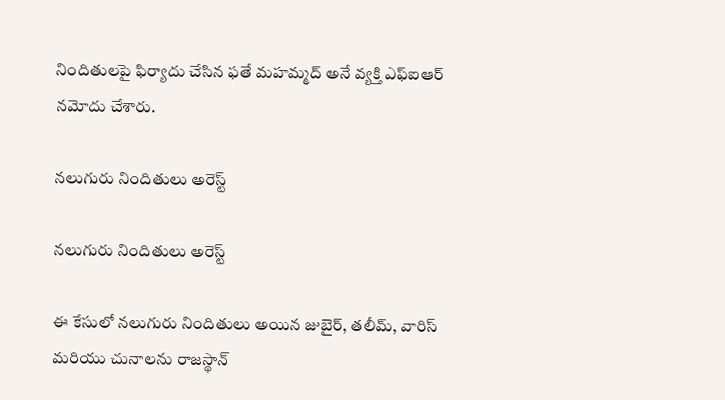నిందితులపై ఫిర్యాదు చేసిన ఫతే మహమ్మద్ అనే వ్యక్తి ఎఫ్‌ఐఆర్ నమోదు చేశారు.

నలుగురు నిందితులు అరెస్ట్

నలుగురు నిందితులు అరెస్ట్

ఈ కేసులో నలుగురు నిందితులు అయిన జుబైర్, తలీమ్, వారిస్ మరియు చునాలను రాజస్థాన్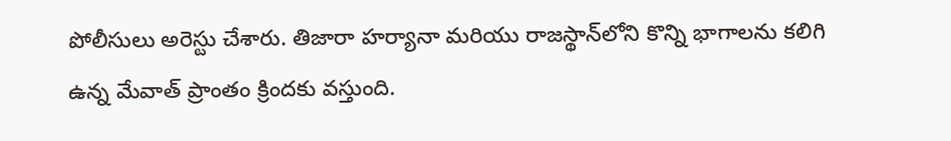పోలీసులు అరెస్టు చేశారు. తిజారా హర్యానా మరియు రాజస్థాన్‌లోని కొన్ని భాగాలను కలిగి ఉన్న మేవాత్ ప్రాంతం క్రిందకు వస్తుంది.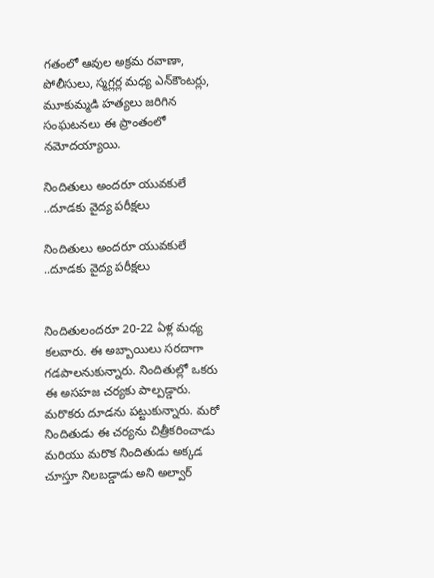గతంలో ఆవుల అక్రమ రవాణా, పోలీసులు, స్మగ్లర్ల మధ్య ఎన్‌కౌంటర్లు, మూకుమ్మడి హత్యలు జరిగిన సంఘటనలు ఈ ప్రాంతంలో నమోదయ్యాయి.

నిందితులు అందరూ యువకులే ..దూడకు వైద్య పరీక్షలు

నిందితులు అందరూ యువకులే ..దూడకు వైద్య పరీక్షలు


నిందితులందరూ 20-22 ఏళ్ల మధ్య కలవారు. ఈ అబ్బాయిలు సరదాగా గడపాలనుకున్నారు. నిందితుల్లో ఒకరు ఈ అసహజ చర్యకు పాల్పడ్డారు. మరొకరు దూడను పట్టుకున్నారు. మరో నిందితుడు ఈ చర్యను చిత్రీకరించాడు మరియు మరొక నిందితుడు అక్కడ చూస్తూ నిలబడ్డాడు అని అల్వార్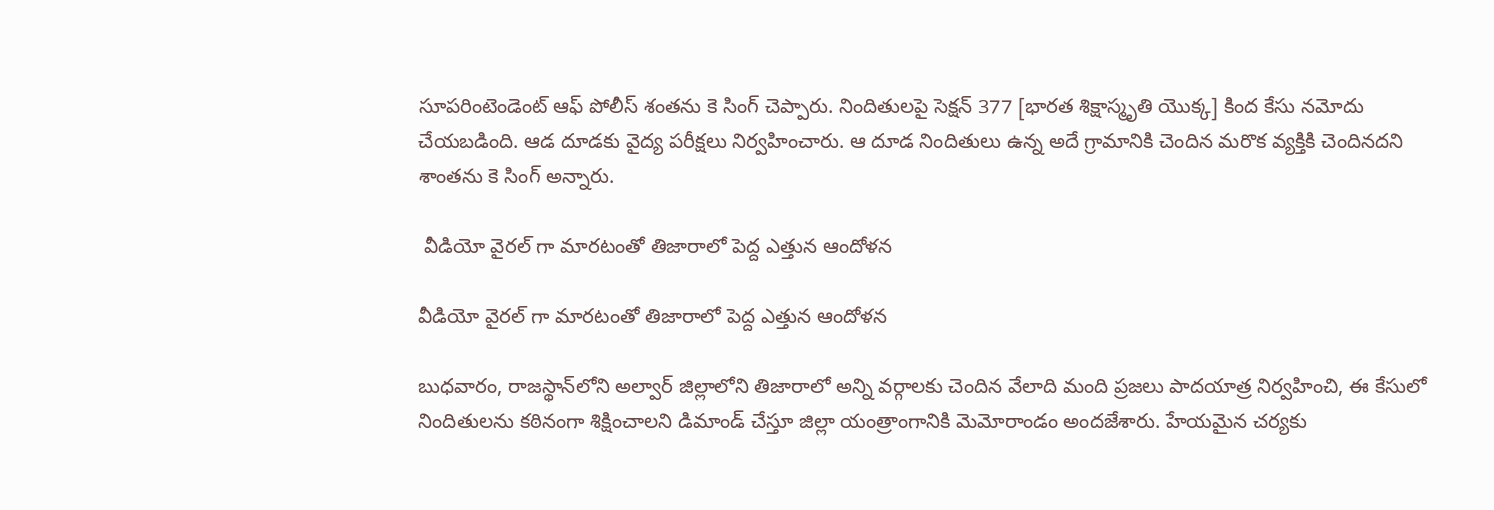సూపరింటెండెంట్ ఆఫ్ పోలీస్ శంతను కె సింగ్ చెప్పారు. నిందితులపై సెక్షన్ 377 [భారత శిక్షాస్మృతి యొక్క] కింద కేసు నమోదు చేయబడింది. ఆడ దూడకు వైద్య పరీక్షలు నిర్వహించారు. ఆ దూడ నిందితులు ఉన్న అదే గ్రామానికి చెందిన మరొక వ్యక్తికి చెందినదని శాంతను కె సింగ్ అన్నారు.

 వీడియో వైరల్ గా మారటంతో తిజారాలో పెద్ద ఎత్తున ఆందోళన

వీడియో వైరల్ గా మారటంతో తిజారాలో పెద్ద ఎత్తున ఆందోళన

బుధవారం, రాజస్థాన్‌లోని అల్వార్ జిల్లాలోని తిజారాలో అన్ని వర్గాలకు చెందిన వేలాది మంది ప్రజలు పాదయాత్ర నిర్వహించి, ఈ కేసులో నిందితులను కఠినంగా శిక్షించాలని డిమాండ్ చేస్తూ జిల్లా యంత్రాంగానికి మెమోరాండం అందజేశారు. హేయమైన చర్యకు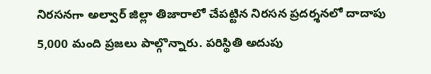నిరసనగా అల్వార్ జిల్లా తిజారాలో చేపట్టిన నిరసన ప్రదర్శనలో దాదాపు 5,000 మంది ప్రజలు పాల్గొన్నారు. పరిస్థితి అదుపు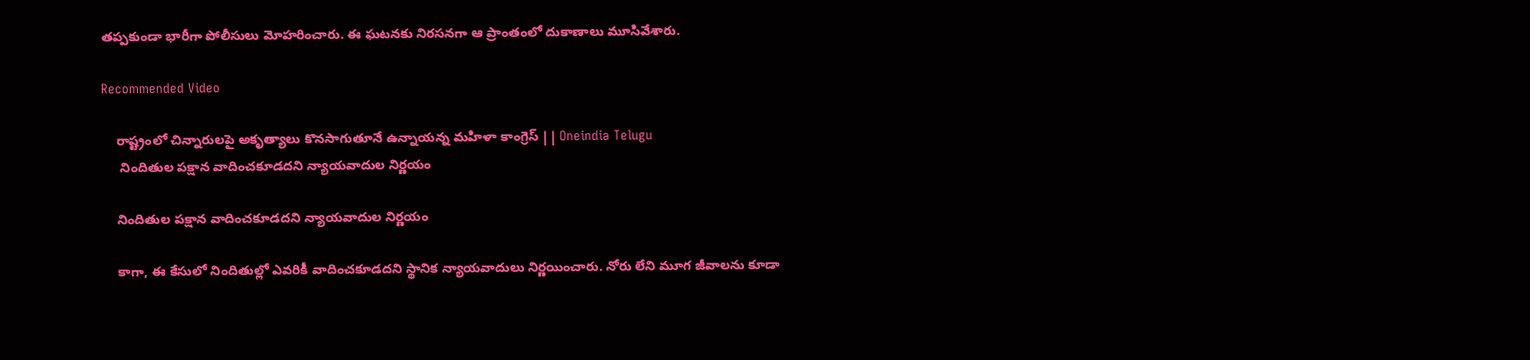తప్పకుండా భారీగా పోలీసులు మోహరించారు. ఈ ఘటనకు నిరసనగా ఆ ప్రాంతంలో దుకాణాలు మూసివేశారు.

Recommended Video

    రాష్ట్రంలో చిన్నారులపై అకృత్యాలు కొనసాగుతూనే ఉన్నాయన్న మహిళా కాంగ్రెస్ || Oneindia Telugu
     నిందితుల పక్షాన వాదించకూడదని న్యాయవాదుల నిర్ణయం

    నిందితుల పక్షాన వాదించకూడదని న్యాయవాదుల నిర్ణయం

    కాగా, ఈ కేసులో నిందితుల్లో ఎవరికీ వాదించకూడదని స్థానిక న్యాయవాదులు నిర్ణయించారు. నోరు లేని మూగ జీవాలను కూడా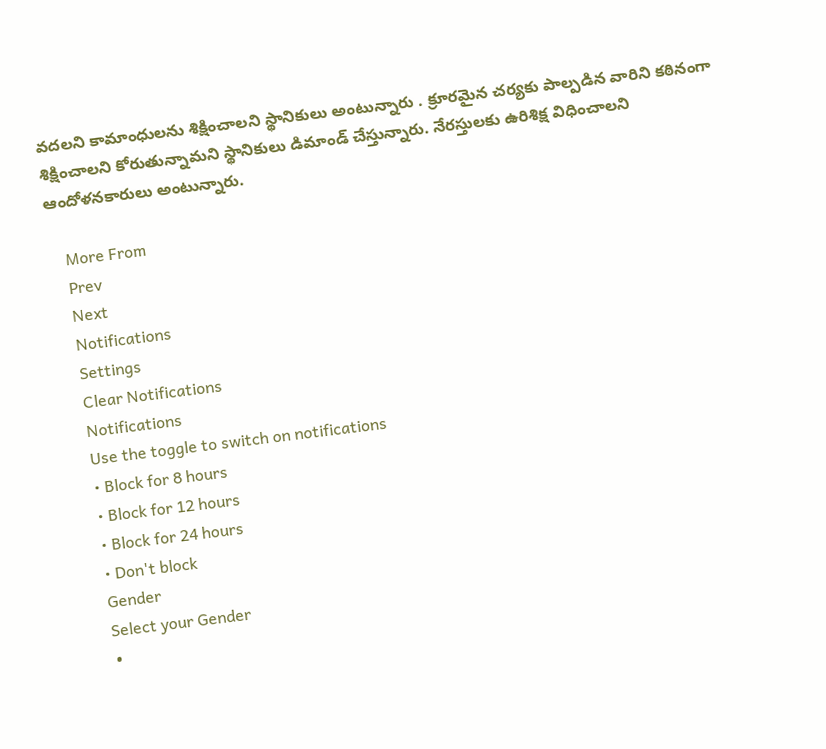వదలని కామాంధులను శిక్షించాలని స్థానికులు అంటున్నారు . క్రూరమైన చర్యకు పాల్పడిన వారిని కఠినంగా శిక్షించాలని కోరుతున్నామని స్థానికులు డిమాండ్ చేస్తున్నారు. నేరస్తులకు ఉరిశిక్ష విధించాలని ఆందోళనకారులు అంటున్నారు.

    More From
    Prev
    Next
    Notifications
    Settings
    Clear Notifications
    Notifications
    Use the toggle to switch on notifications
    • Block for 8 hours
    • Block for 12 hours
    • Block for 24 hours
    • Don't block
    Gender
    Select your Gender
    •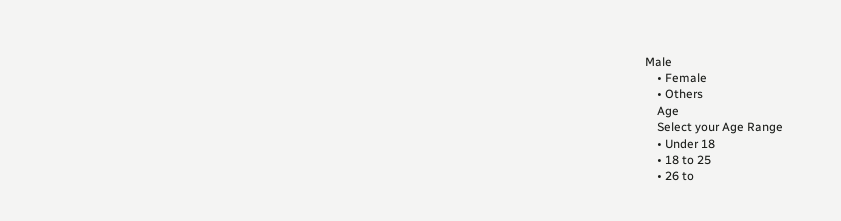Male
    • Female
    • Others
    Age
    Select your Age Range
    • Under 18
    • 18 to 25
    • 26 to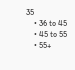35
    • 36 to 45
    • 45 to 55
    • 55+